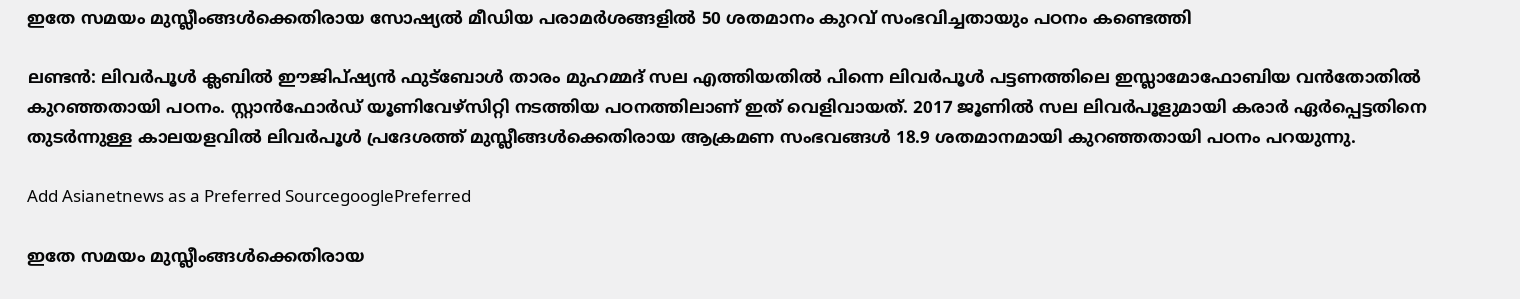ഇതേ സമയം മുസ്ലീംങ്ങള്‍ക്കെതിരായ സോഷ്യല്‍ മീഡിയ പരാമര്‍ശങ്ങളില്‍ 50 ശതമാനം കുറവ് സംഭവിച്ചതായും പഠനം കണ്ടെത്തി

ലണ്ടന്‍: ലിവര്‍പൂള്‍ ക്ലബില്‍ ഈജിപ്ഷ്യന്‍ ഫുട്ബോള്‍ താരം മുഹമ്മദ് സല എത്തിയതില്‍ പിന്നെ ലിവര്‍പൂള്‍ പട്ടണത്തിലെ ഇസ്ലാമോഫോബിയ വന്‍തോതില്‍ കുറഞ്ഞതായി പഠനം. സ്റ്റാന്‍ഫോര്‍ഡ് യൂണിവേഴ്സിറ്റി നടത്തിയ പഠനത്തിലാണ് ഇത് വെളിവായത്. 2017 ജൂണില്‍ സല ലിവര്‍പൂളുമായി കരാര്‍ ഏര്‍പ്പെട്ടതിനെ തുടര്‍ന്നുള്ള കാലയളവില്‍ ലിവര്‍പൂള്‍ പ്രദേശത്ത് മുസ്ലീങ്ങള്‍ക്കെതിരായ ആക്രമണ സംഭവങ്ങള്‍ 18.9 ശതമാനമായി കുറഞ്ഞതായി പഠനം പറയുന്നു.

Add Asianetnews as a Preferred SourcegooglePreferred

ഇതേ സമയം മുസ്ലീംങ്ങള്‍ക്കെതിരായ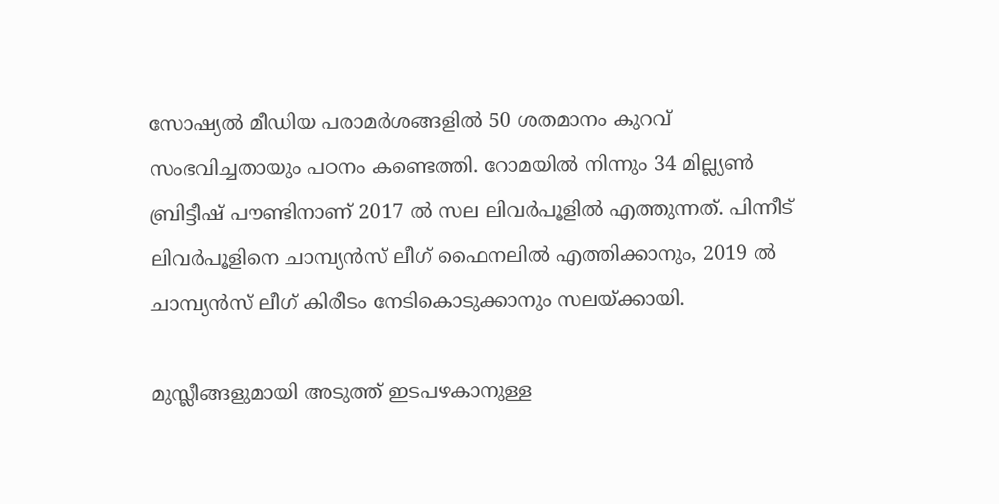സോഷ്യല്‍ മീഡിയ പരാമര്‍ശങ്ങളില്‍ 50 ശതമാനം കുറവ് സംഭവിച്ചതായും പഠനം കണ്ടെത്തി. റോമയില്‍ നിന്നും 34 മില്ല്യണ്‍ ബ്രിട്ടീഷ് പൗണ്ടിനാണ് 2017 ല്‍ സല ലിവര്‍പൂളില്‍ എത്തുന്നത്. പിന്നീട് ലിവര്‍പൂളിനെ ചാമ്പ്യന്‍സ് ലീഗ് ഫൈനലില്‍ എത്തിക്കാനും, 2019 ല്‍ ചാമ്പ്യന്‍സ് ലീഗ് കിരീടം നേടികൊടുക്കാനും സലയ്ക്കായി.

മുസ്ലീങ്ങളുമായി അടുത്ത് ഇടപഴകാനുള്ള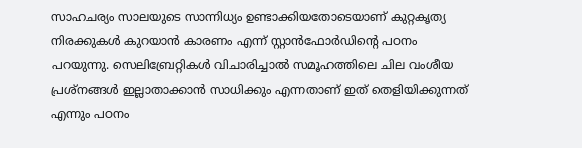സാഹചര്യം സാലയുടെ സാന്നിധ്യം ഉണ്ടാക്കിയതോടെയാണ് കുറ്റക‍ൃത്യ നിരക്കുകള്‍ കുറയാന്‍ കാരണം എന്ന് സ്റ്റാന്‍ഫോര്‍ഡിന്‍റെ പഠനം പറയുന്നു. സെലിബ്രേറ്റികള്‍ വിചാരിച്ചാല്‍ സമൂഹത്തിലെ ചില വംശീയ പ്രശ്നങ്ങള്‍ ഇല്ലാതാക്കാന്‍ സാധിക്കും എന്നതാണ് ഇത് തെളിയിക്കുന്നത് എന്നും പഠനം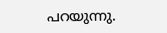പറയുന്നു.